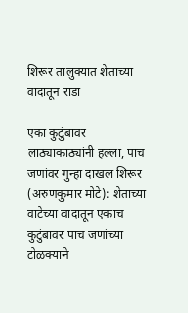शिरूर तालुक्यात शेताच्या वादातून राडा

एका कुटुंबावर लाठ्याकाठ्यांनी हल्ला, पाच जणांवर गुन्हा दाखल शिरूर (अरुणकुमार मोटे): शेताच्या वाटेच्या वादातून एकाच कुटुंबावर पाच जणांच्या टोळक्याने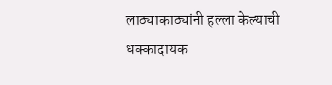लाठ्याकाठ्यांनी हल्ला केल्याची धक्कादायक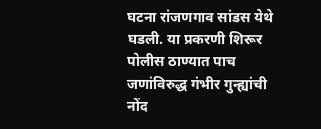घटना रांजणगाव सांडस येथे घडली. या प्रकरणी शिरूर पोलीस ठाण्यात पाच जणांविरुद्ध गंभीर गुन्ह्यांची नोंद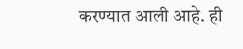करण्यात आली आहे. ही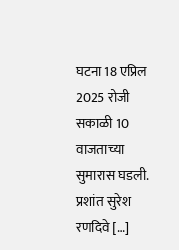घटना 18 एप्रिल 2025 रोजी सकाळी 10 वाजताच्या सुमारास घडली. प्रशांत सुरेश रणदिवे […]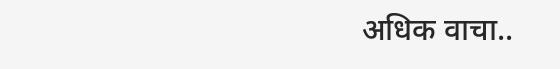अधिक वाचा..